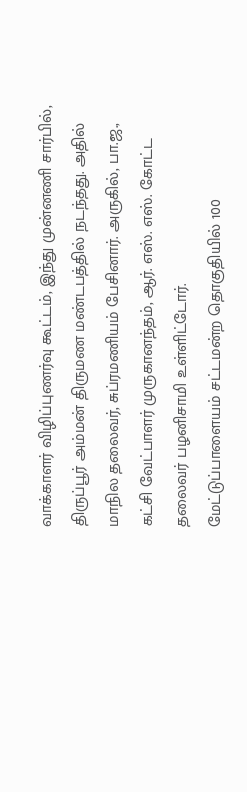வாக்காளர் விழிப்புணர்வு கூட்டம், இந்து முன்னணி சார்பில், திருப்பூர் அம்மன் திருமண மண்டபத்தில் நடந்தது. அதில் மாநில தலைவர், சுப்ரமணியம் பேசினார். அருகில், பா.ஜ., கட்சி வேட்பாளர் முருகானந்தம், ஆர். எஸ். எஸ். கோட்ட தலைவர் பழனிசாமி உள்ளிட்டோர்.
மேட்டுப்பாளையம் சட்டமன்ற தொகுதியில் 100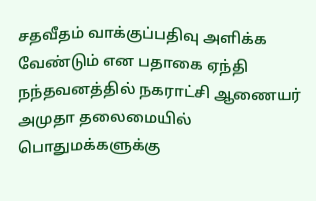சதவீதம் வாக்குப்பதிவு அளிக்க வேண்டும் என பதாகை ஏந்தி நந்தவனத்தில் நகராட்சி ஆணையர் அமுதா தலைமையில் பொதுமக்களுக்கு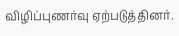விழிப்புணர்வு ஏற்படுத்தினர்.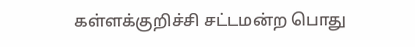கள்ளக்குறிச்சி சட்டமன்ற பொது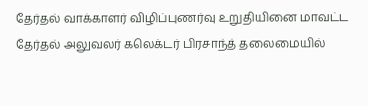தேர்தல் வாக்காளர் விழிப்புணர்வு உறுதியினை மாவட்ட தேர்தல் அலுவலர் கலெக்டர் பிரசாந்த் தலைமையில்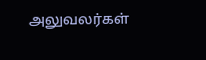அலுவலர்கள்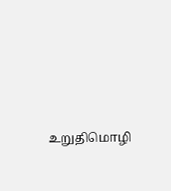உறுதிமொழி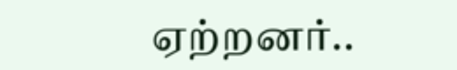ஏற்றனர்..